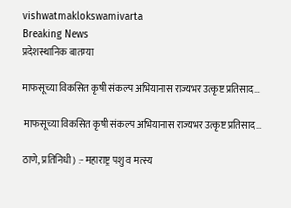vishwatmaklokswamivarta
Breaking News
प्रदेशस्थानिक बातम्या

माफसूच्या विकसित कृषी संकल्प अभियानास राज्यभर उत्कृष्ट प्रतिसाद…

 माफसूच्या विकसित कृषी संकल्प अभियानास राज्यभर उत्कृष्ट प्रतिसाद…

ठाणे, प्रतिनिधी) :- महाराष्ट्र पशु व मत्स्य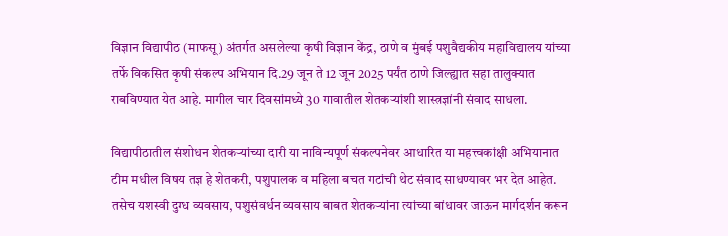विज्ञान विद्यापीठ (माफसू) अंतर्गत असलेल्या कृषी विज्ञान केंद्र, ठाणे व मुंबई पशुवैद्यकीय महाविद्यालय यांच्या तर्फे विकसित कृषी संकल्प अभियान दि.29 जून ते 12 जून 2025 पर्यंत ठाणे जिल्ह्यात सहा तालुक्यात राबविण्यात येत आहे. मागील चार दिवसांमध्ये 30 गावातील शेतकऱ्यांशी शास्त्रज्ञांनी संवाद साधला.

विद्यापीठातील संशोधन शेतकऱ्यांच्या दारी या नाविन्यपूर्ण संकल्पनेवर आधारित या महत्त्वकांक्षी अभियानात टीम मधील विषय तज्ञ हे शेतकरी, पशुपालक व महिला बचत गटांची थेट संवाद साधण्यावर भर देत आहेत. तसेच यशस्वी दुग्ध व्यवसाय, पशुसंवर्धन व्यवसाय बाबत शेतकऱ्यांना त्यांच्या बांधावर जाऊन मार्गदर्शन करून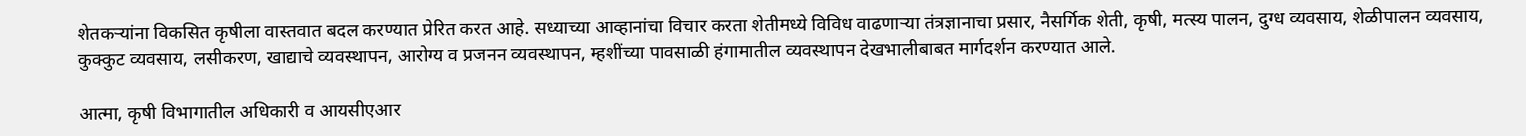शेतकऱ्यांना विकसित कृषीला वास्तवात बदल करण्यात प्रेरित करत आहे. सध्याच्या आव्हानांचा विचार करता शेतीमध्ये विविध वाढणाऱ्या तंत्रज्ञानाचा प्रसार, नैसर्गिक शेती, कृषी, मत्स्य पालन, दुग्ध व्यवसाय, शेळीपालन व्यवसाय, कुक्कुट व्यवसाय, लसीकरण, खाद्याचे व्यवस्थापन, आरोग्य व प्रजनन व्यवस्थापन, म्हशींच्या पावसाळी हंगामातील व्यवस्थापन देखभालीबाबत मार्गदर्शन करण्यात आले.

आत्मा, कृषी विभागातील अधिकारी व आयसीएआर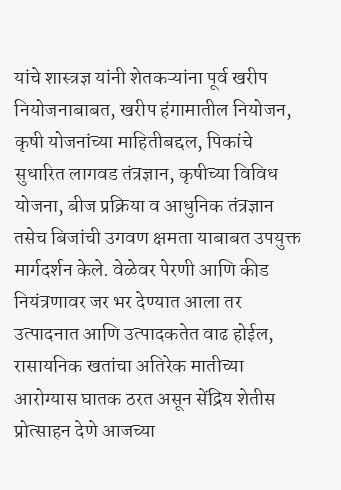यांचे शास्त्रज्ञ यांनी शेतकऱ्यांना पूर्व खरीप नियोजनाबाबत, खरीप हंगामातील नियोजन, कृषी योजनांच्या माहितीबद्दल, पिकांचे सुधारित लागवड तंत्रज्ञान, कृषीच्या विविध योजना, बीज प्रक्रिया व आधुनिक तंत्रज्ञान तसेच बिजांची उगवण क्षमता याबाबत उपयुक्त मार्गदर्शन केले. वेळेवर पेरणी आणि कीड नियंत्रणावर जर भर देण्यात आला तर उत्पादनात आणि उत्पादकतेत वाढ होईल, रासायनिक खतांचा अतिरेक मातीच्या आरोग्यास घातक ठरत असून सेंद्रिय शेतीस प्रोत्साहन देणे आजच्या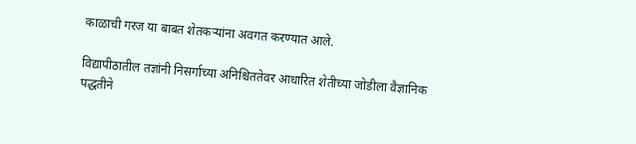काळाची गरज या बाबत शेतकऱ्यांना अवगत करण्यात आले.

विद्यापीठातील तज्ञांनी निसर्गाच्या अनिश्चिततेवर आधारित शेतीच्या जोडीला वैज्ञानिक पद्धतीने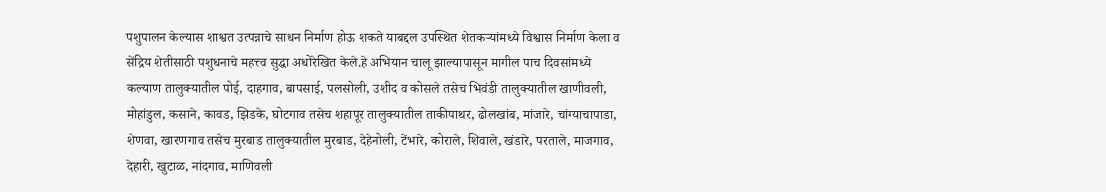पशुपालन केल्यास शाश्वत उत्पन्नाचे साधन निर्माण होऊ शकते याबद्दल उपस्थित शेतकऱ्यांमध्ये विश्वास निर्माण केला व सेंद्रिय शेतीसाठी पशुधनाचे महत्त्व सुद्धा अधोरेखित केले.हे अभियान चालू झाल्यापासून मागील पाच दिवसांमध्ये कल्याण तालुक्यातील पोई, दाहगाव, बापसाई, पलसोली, उशीद व कोसले तसेच भिवंडी तालुक्यातील खाणीवली, मोहांडुल, कसाने, कावड, झिडके, घोटगाव तसेच शहापूर तालुक्यातील ताकीपाथर, ढोलखांब, मांजारे, चांग्याचापाडा, शेणवा, खारणगाव तसेच मुरबाड तालुक्यातील मुरबाड, देहेनोली, टेंभारे, कोराले, शिवाले, खंडारे, परताले, माजगाव, देहारी, खुटाळ, नांदगाव, माणिवली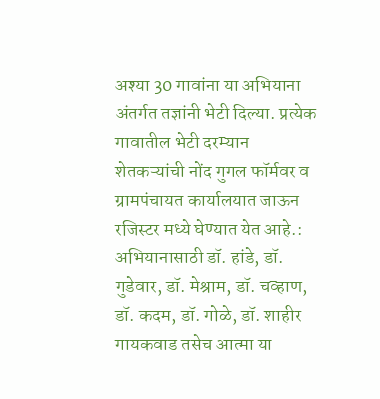अश्या 30 गावांना या अभियाना अंतर्गत तज्ञांनी भेटी दिल्या. प्रत्येक गावातील भेटी दरम्यान शेतकऱ्यांची नोंद गुगल फॉर्मवर व ग्रामपंचायत कार्यालयात जाऊन रजिस्टर मध्ये घेण्यात येत आहे.: अभियानासाठी डॉ. हांडे, डॉ. गुडेवार, डॉ. मेश्राम, डॉ. चव्हाण, डॉ. कदम, डॉ. गोळे, डॉ. शाहीर गायकवाड तसेच आत्मा या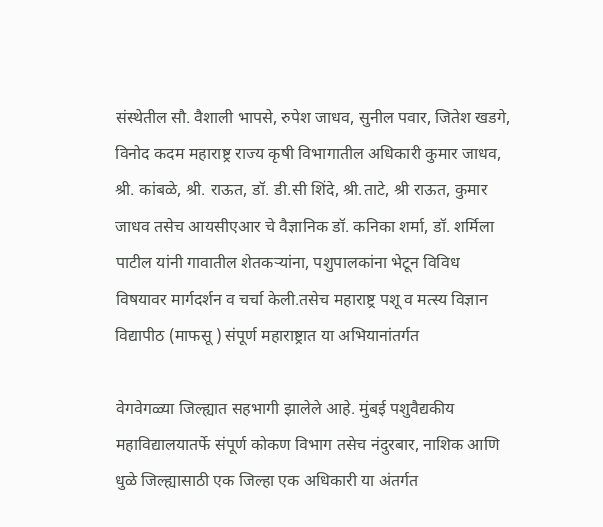संस्थेतील सौ. वैशाली भापसे, रुपेश जाधव, सुनील पवार, जितेश खडगे, विनोद कदम महाराष्ट्र राज्य कृषी विभागातील अधिकारी कुमार जाधव, श्री. कांबळे, श्री. राऊत, डॉ. डी.सी शिंदे, श्री.ताटे, श्री राऊत, कुमार जाधव तसेच आयसीएआर चे वैज्ञानिक डॉ. कनिका शर्मा, डॉ. शर्मिला पाटील यांनी गावातील शेतकऱ्यांना, पशुपालकांना भेटून विविध विषयावर मार्गदर्शन व चर्चा केली.तसेच महाराष्ट्र पशू व मत्स्य विज्ञान विद्यापीठ (माफसू ) संपूर्ण महाराष्ट्रात या अभियानांतर्गत

वेगवेगळ्या जिल्ह्यात सहभागी झालेले आहे. मुंबई पशुवैद्यकीय महाविद्यालयातर्फे संपूर्ण कोकण विभाग तसेच नंदुरबार, नाशिक आणि धुळे जिल्ह्यासाठी एक जिल्हा एक अधिकारी या अंतर्गत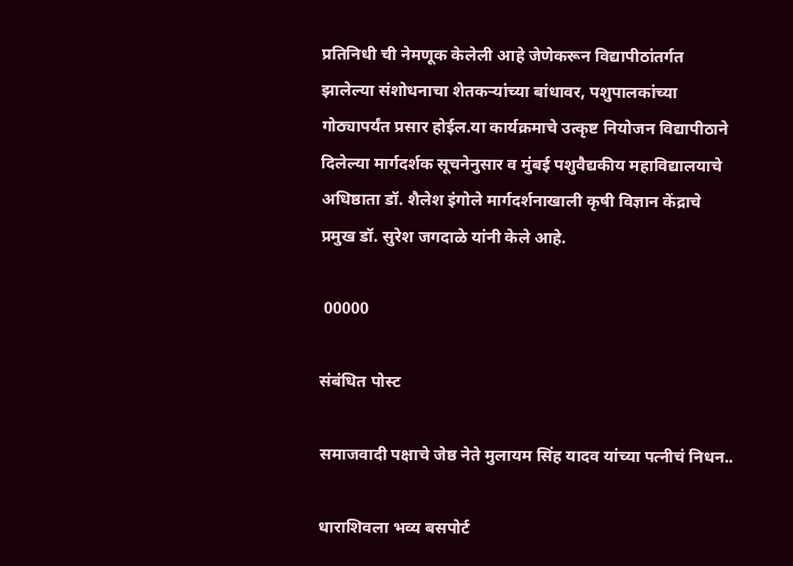प्रतिनिधी ची नेमणूक केलेली आहे जेणेकरून विद्यापीठांतर्गत झालेल्या संशोधनाचा शेतकऱ्यांच्या बांधावर, पशुपालकांच्या गोठ्यापर्यंत प्रसार होईल.या कार्यक्रमाचे उत्कृष्ट नियोजन विद्यापीठाने दिलेल्या मार्गदर्शक सूचनेनुसार व मुंबई पशुवैद्यकीय महाविद्यालयाचे अधिष्ठाता डॉ. शैलेश इंगोले मार्गदर्शनाखाली कृषी विज्ञान केंद्राचे प्रमुख डॉ. सुरेश जगदाळे यांनी केले आहे.

 00000

संबंधित पोस्ट

समाजवादी पक्षाचे जेष्ठ नेते मुलायम सिंह यादव यांच्या पत्नीचं निधन..

धाराशिवला भव्य बसपोर्ट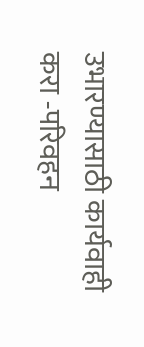उभारण्यासाठी कार्यवाही करा -परिवहन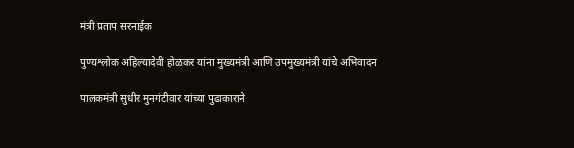मंत्री ‌प्रताप सरनाईक

पुण्यश्लोक अहिल्यादेवी होळकर यांना मुख्यमंत्री आणि उपमुख्यमंत्री यांचे अभिवादन

पालकमंत्री सुधीर मुनगंटीवार यांच्या पुढाकाराने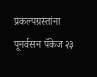प्रकल्पग्रस्तांना पूनर्वसन पॅकेज २३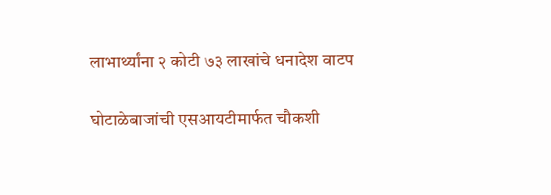लाभार्थ्यांना २ कोटी ७३ लाखांचे धनादेश वाटप

घोटाळेबाजांची एसआयटीमार्फत चौकशी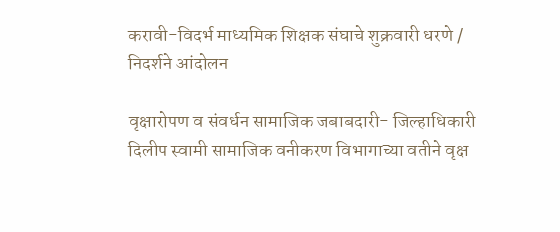करावी-विदर्भ माध्यमिक शिक्षक संघाचे शुक्रवारी धरणे / निदर्शने आंदोलन

वृक्षारोपण व संवर्धन सामाजिक जबाबदारी- जिल्हाधिकारी दिलीप स्वामी सामाजिक वनीकरण विभागाच्या वतीने वृक्ष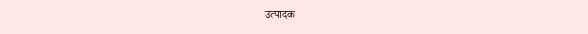उत्पादक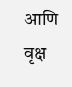आणि वृक्ष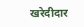खरेदीदार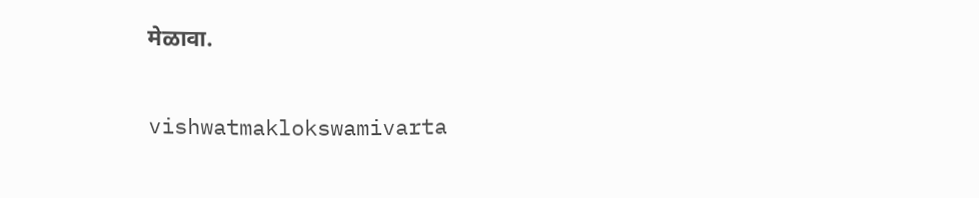मेळावा.

vishwatmaklokswamivarta